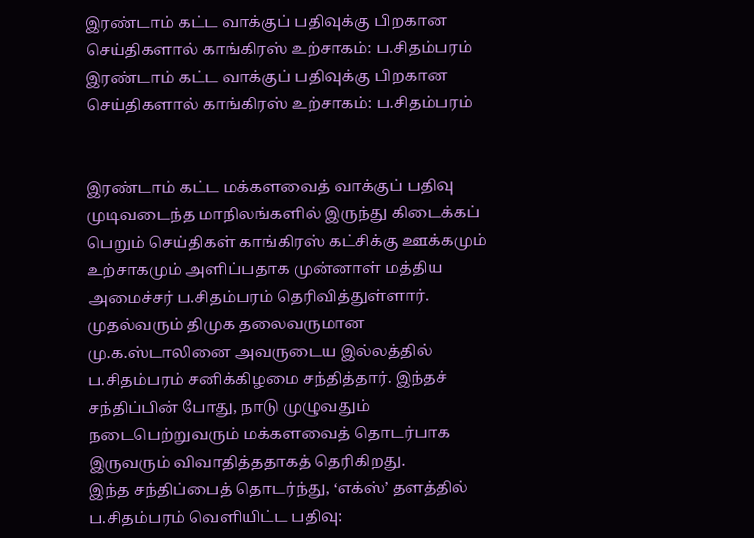இரண்டாம் கட்ட வாக்குப் பதிவுக்கு பிறகான செய்திகளால் காங்கிரஸ் உற்சாகம்: ப.சிதம்பரம்
இரண்டாம் கட்ட வாக்குப் பதிவுக்கு பிறகான செய்திகளால் காங்கிரஸ் உற்சாகம்: ப.சிதம்பரம்


இரண்டாம் கட்ட மக்களவைத் வாக்குப் பதிவு முடிவடைந்த மாநிலங்களில் இருந்து கிடைக்கப் பெறும் செய்திகள் காங்கிரஸ் கட்சிக்கு ஊக்கமும் உற்சாகமும் அளிப்பதாக முன்னாள் மத்திய அமைச்சர் ப.சிதம்பரம் தெரிவித்துள்ளார்.
முதல்வரும் திமுக தலைவருமான மு.க.ஸ்டாலினை அவருடைய இல்லத்தில் ப.சிதம்பரம் சனிக்கிழமை சந்தித்தார். இந்தச் சந்திப்பின் போது, நாடு முழுவதும் நடைபெற்றுவரும் மக்களவைத் தொடர்பாக இருவரும் விவாதித்ததாகத் தெரிகிறது.
இந்த சந்திப்பைத் தொடர்ந்து, ‘எக்ஸ்’ தளத்தில் ப.சிதம்பரம் வெளியிட்ட பதிவு: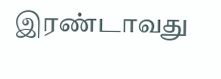இரண்டாவது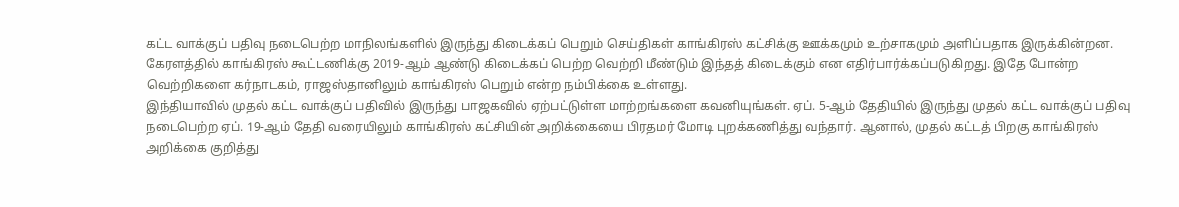கட்ட வாக்குப் பதிவு நடைபெற்ற மாநிலங்களில் இருந்து கிடைக்கப் பெறும் செய்திகள் காங்கிரஸ் கட்சிக்கு ஊக்கமும் உற்சாகமும் அளிப்பதாக இருக்கின்றன. கேரளத்தில் காங்கிரஸ் கூட்டணிக்கு 2019-ஆம் ஆண்டு கிடைக்கப் பெற்ற வெற்றி மீண்டும் இந்தத் கிடைக்கும் என எதிர்பார்க்கப்படுகிறது. இதே போன்ற வெற்றிகளை கர்நாடகம், ராஜஸ்தானிலும் காங்கிரஸ் பெறும் என்ற நம்பிக்கை உள்ளது.
இந்தியாவில் முதல் கட்ட வாக்குப் பதிவில் இருந்து பாஜகவில் ஏற்பட்டுள்ள மாற்றங்களை கவனியுங்கள். ஏப். 5-ஆம் தேதியில் இருந்து முதல் கட்ட வாக்குப் பதிவு நடைபெற்ற ஏப். 19-ஆம் தேதி வரையிலும் காங்கிரஸ் கட்சியின் அறிக்கையை பிரதமர் மோடி புறக்கணித்து வந்தார். ஆனால், முதல் கட்டத் பிறகு காங்கிரஸ் அறிக்கை குறித்து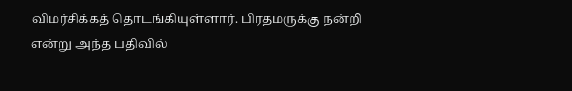விமர்சிக்கத் தொடங்கியுள்ளார். பிரதமருக்கு நன்றி என்று அந்த பதிவில்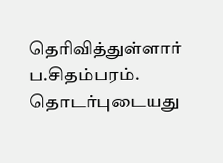தெரிவித்துள்ளார் ப.சிதம்பரம்.
தொடர்புடையது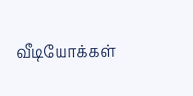வீடியோக்கள்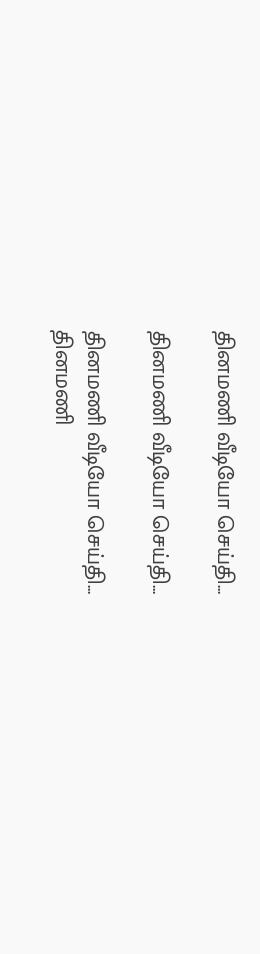தினமணி வீடியோ செய்தி...

தினமணி வீடியோ செய்தி...

தினமணி வீடியோ செய்தி...
தினமணி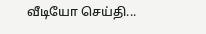வீடியோ செய்தி...